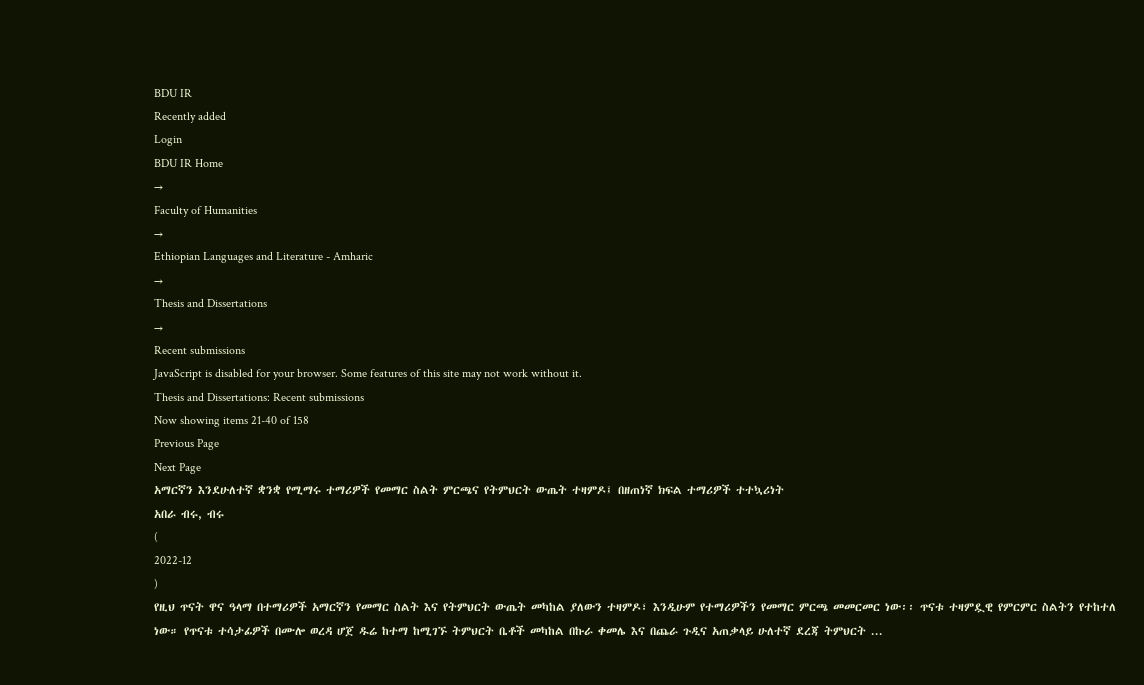BDU IR
Recently added
Login
BDU IR Home
→
Faculty of Humanities
→
Ethiopian Languages and Literature - Amharic
→
Thesis and Dissertations
→
Recent submissions
JavaScript is disabled for your browser. Some features of this site may not work without it.
Thesis and Dissertations: Recent submissions
Now showing items 21-40 of 158
Previous Page
Next Page
አማርኛን እንደሁለተኛ ቋንቋ የሚማሩ ተማሪዎች የመማር ስልት ምርጫና የትምህርት ውጤት ተዛምዶ፤ በዘጠነኛ ክፍል ተማሪዎች ተተኳሪነት
አበራ ብሩ, ብሩ
(
2022-12
)
የዚህ ጥናት ዋና ዓላማ በተማሪዎች አማርኛን የመማር ስልት እና የትምህርት ውጤት መካከል ያለውን ተዛምዶ፣ እንዲሁም የተማሪዎችን የመማር ምርጫ መመርመር ነው፡፡ ጥናቱ ተዛምዷዊ የምርምር ስልትን የተከተለ ነው። የጥናቱ ተሳታፊዎች በሙሎ ወረዳ ሆጀ ዱሬ ከተማ ከሚገኙ ትምህርት ቤቶች መካከል በኩራ ቀመሌ እና በጨራ ጉዲና አጠቃላይ ሁለተኛ ደረጃ ትምህርት ...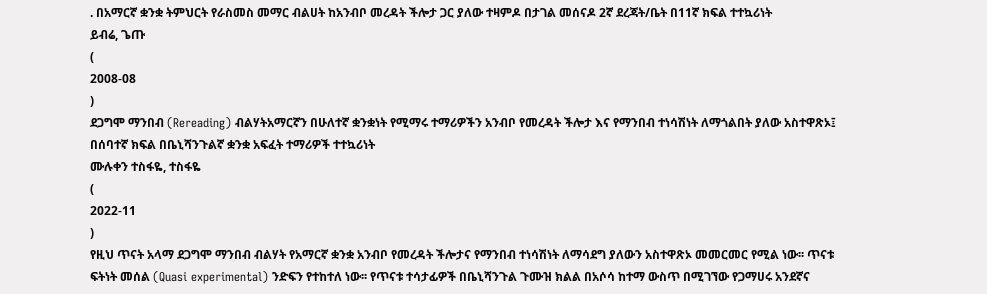. በአማርኛ ቋንቋ ትምህርት የራስመስ መማር ብልሀት ከአንብቦ መረዳት ችሎታ ጋር ያለው ተዛምዶ በታገል መሰናዶ 2ኛ ደረጃት/ቤት በ11ኛ ክፍል ተተኳሪነት
ይብሬ, ጌጡ
(
2008-08
)
ደጋግሞ ማንበብ (Rereading) ብልሃትአማርኛን በሁለተኛ ቋንቋነት የሚማሩ ተማሪዎችን አንብቦ የመረዳት ችሎታ እና የማንበብ ተነሳሽነት ለማጎልበት ያለው አስተዋጽኦ፤ በሰባተኛ ክፍል በቤኒሻንጉልኛ ቋንቋ አፍፈት ተማሪዎች ተተኳሪነት
ሙሉቀን ተስፋዬ, ተስፋዬ
(
2022-11
)
የዚህ ጥናት አላማ ደጋግሞ ማንበብ ብልሃት የአማርኛ ቋንቋ አንብቦ የመረዳት ችሎታና የማንበብ ተነሳሽነት ለማሳደግ ያለውን አስተዋጽኦ መመርመር የሚል ነው፡፡ ጥናቱ ፍትነት መሰል (Quasi experimental) ንድፍን የተከተለ ነው፡፡ የጥናቱ ተሳታፊዎች በቤኒሻንጉል ጉሙዝ ክልል በአሶሳ ከተማ ውስጥ በሚገኘው የጋማሀሩ አንደኛና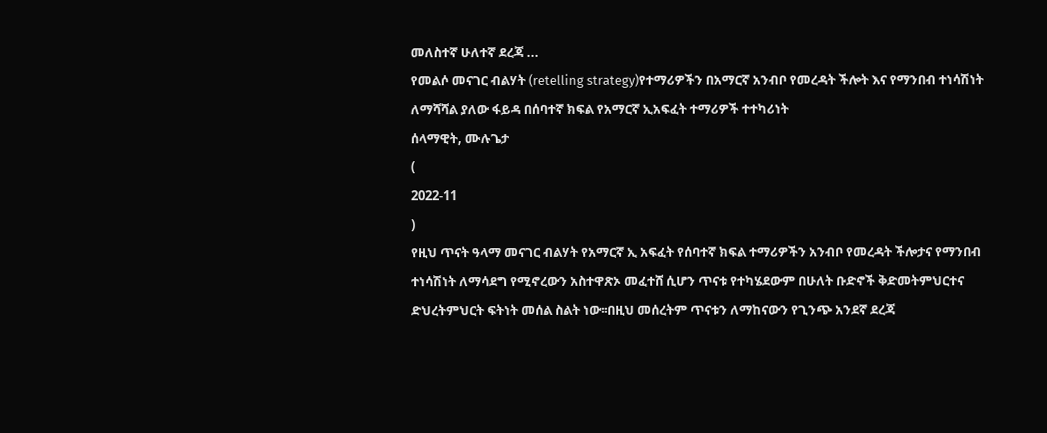መለስተኛ ሁለተኛ ደረጃ ...
የመልሶ መናገር ብልሃት (retelling strategy)የተማሪዎችን በአማርኛ አንብቦ የመረዳት ችሎት እና የማንበብ ተነሳሽነት ለማሻሻል ያለው ፋይዳ በሰባተኛ ክፍል የአማርኛ ኢአፍፈት ተማሪዎች ተተካሪነት
ሰላማዊት, ሙሉጌታ
(
2022-11
)
የዚህ ጥናት ዓላማ መናገር ብልሃት የአማርኛ ኢ አፍፈት የሰባተኛ ክፍል ተማሪዎችን አንብቦ የመረዳት ችሎታና የማንበብ ተነሳሽነት ለማሳደግ የሚኖረውን አስተዋጽኦ መፈተሸ ሲሆን ጥናቱ የተካሄደውም በሁለት ቡድኖች ቅድመትምህርተና ድህረትምህርት ፍትነት መሰል ስልት ነው፡፡በዚህ መሰረትም ጥናቱን ለማከናውን የጊንጭ አንደኛ ደረጃ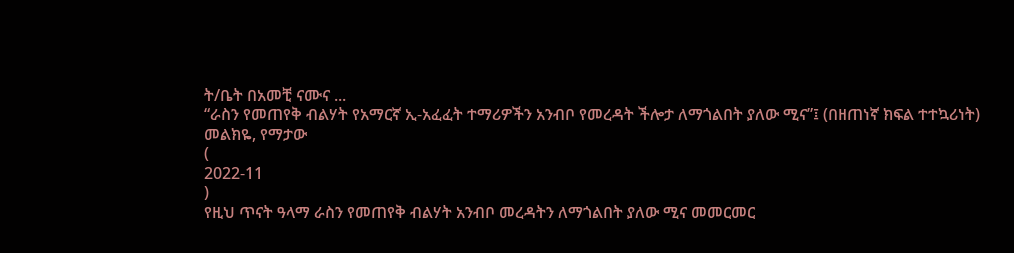ት/ቤት በአመቺ ናሙና ...
“ራስን የመጠየቅ ብልሃት የአማርኛ ኢ-አፈፈት ተማሪዎችን አንብቦ የመረዳት ችሎታ ለማጎልበት ያለው ሚና”፤ (በዘጠነኛ ክፍል ተተኳሪነት)
መልክዬ, የማታው
(
2022-11
)
የዚህ ጥናት ዓላማ ራስን የመጠየቅ ብልሃት አንብቦ መረዳትን ለማጎልበት ያለው ሚና መመርመር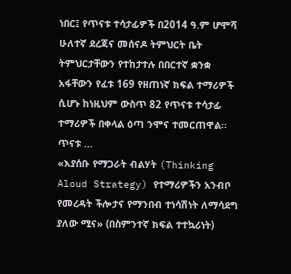ነበር፤ የጥናቱ ተሳታፊዎች በ2014 ዓ.ም ሆሞሻ ሁለተኛ ደረጃና መሰናዶ ትምህርት ቤት ትምህርታቸውን የተከታተሉ በበርተኛ ቋንቋ አፋቸውን የፈቱ 169 የዘጠነኛ ክፍል ተማሪዎች ሲሆኑ ከነዚህም ውስጥ 82 የጥናቱ ተሳታፊ ተማሪዎች በቀላል ዕጣ ንሞና ተመርጠዋል፡፡ጥናቱ ...
«እያሰቡ የማጋራት ብልሃት (Thinking Aloud Strategy) የተማሪዎችን አንብቦ የመረዳት ችሎታና የማንበብ ተነሳሽነት ለማሳደግ ያለው ሚና» (በስምንተኛ ክፍል ተተኳሪነት)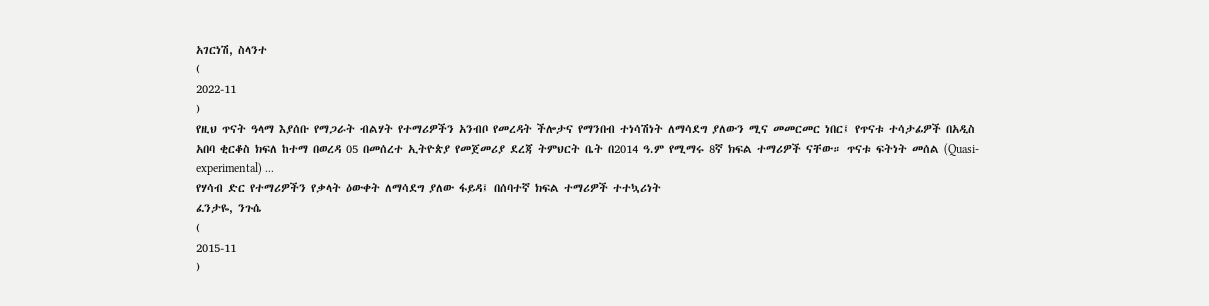አገርነሽ, ስላንተ
(
2022-11
)
የዚህ ጥናት ዓላማ እያሰቡ የማጋራት ብልሃት የተማሪዎችን አንብቦ የመረዳት ችሎታና የማንበብ ተነሳሽነት ለማሳደግ ያለውን ሚና መመርመር ነበር፤ የጥናቱ ተሳታፊዎች በአዲስ አበባ ቂርቆስ ክፍለ ከተማ በወረዳ 05 በመሰረተ ኢትዮጵያ የመጀመሪያ ደረጃ ትምህርት ቤት በ2014 ዓ.ም የሚማሩ 8ኛ ክፍል ተማሪዎች ናቸው። ጥናቱ ፍትነት መሰል (Quasi-experimental) ...
የሃሳብ ድር የተማሪዎችን የቃላት ዕውቀት ለማሳደግ ያለው ፋይዳ፤ በሰባተኛ ክፍል ተማሪዎች ተተኳሪነት
ፈንታዬ, ንጉሴ
(
2015-11
)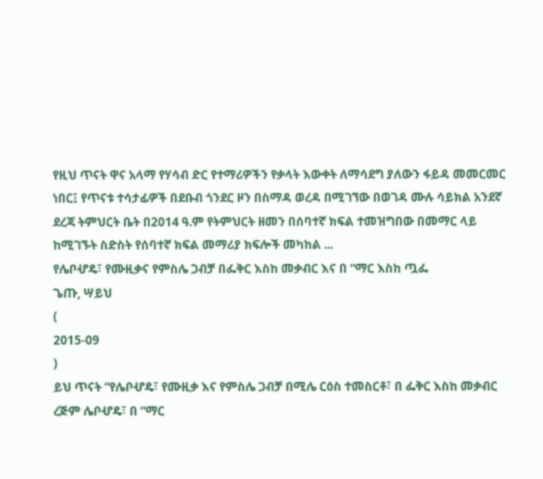የዚህ ጥናት ዋና አላማ የሃሳብ ድር የተማሪዎችን የቃላት እውቀት ለማሳደግ ያለውን ፋይዳ መመርመር ነበር፤ የጥናቱ ተሳታፊዎች በደቡብ ጎንደር ዞን በስማዳ ወረዳ በሚገኘው በወገዳ ሙሉ ሳይክል አንደኛ ደረጃ ትምህርት ቤት በ2014 ዓ.ም የትምህርት ዘመን በሰባተኛ ክፍል ተመዝግበው በመማር ላይ ከሚገኙት ስድስት የሰባተኛ ክፍል መማሪያ ክፍሎች መካከል ...
የሌቦሇዴ፣ የሙዚቃና የምስሌ ጋብቻ በፌቅር እስከ መቃብር እና በ “ማር እስከ ጧፌ
ጌጡ, ሣይህ
(
2015-09
)
ይህ ጥናት “የሌቦሇዴ፣ የሙዚቃ እና የምስሌ ጋብቻ በሚሌ ርዕስ ተመስርቶ፣ በ ፌቅር እስከ መቃብር ረጅም ሌቦሇዴ፣ በ “ማር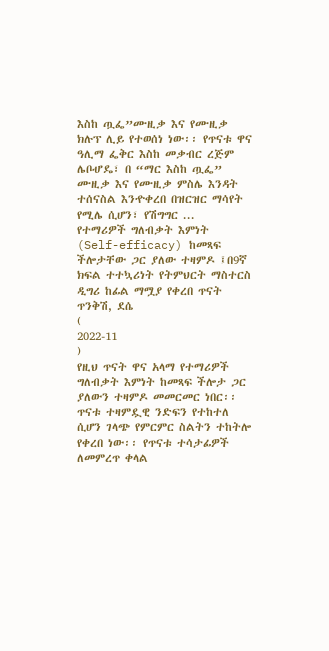እስከ ጧፌ”ሙዚቃ እና የሙዚቃ ክሉፕ ሊይ የተወሰነ ነው፡፡ የጥናቱ ዋና ዓሊማ ፌቅር እስከ መቃብር ረጅም ሌቦሇዴ፣ በ “ማር እስከ ጧፌ” ሙዚቃ እና የሙዚቃ ምስሌ እንዳት ተሰናስል እንዯቀረበ በዝርዝር ማሳየት የሚሌ ሲሆን፣ የሽግግር ...
የተማሪዎች ግለብቃት እምነት (Self-efficacy) ከመጻፍ ችሎታቸው ጋር ያለው ተዛምዶ ፤በ9ኛ ክፍል ተተኳሪነት የትምህርት ማስተርስ ዲግሪ ከፊል ማሟያ የቀረበ ጥናት
ጥንቅሽ, ደሴ
(
2022-11
)
የዚህ ጥናት ዋና አላማ የተማሪዎች ግለብቃት እምነት ከመጻፍ ችሎታ ጋር ያለውን ተዛምዶ መመርመር ነበር፡፡ ጥናቱ ተዛምዷዊ ንድፍን የተከተለ ሲሆን ገላጭ የምርምር ስልትን ተከትሎ የቀረበ ነው፡፡ የጥናቱ ተሳታፊዎች ለመምረጥ ቀላል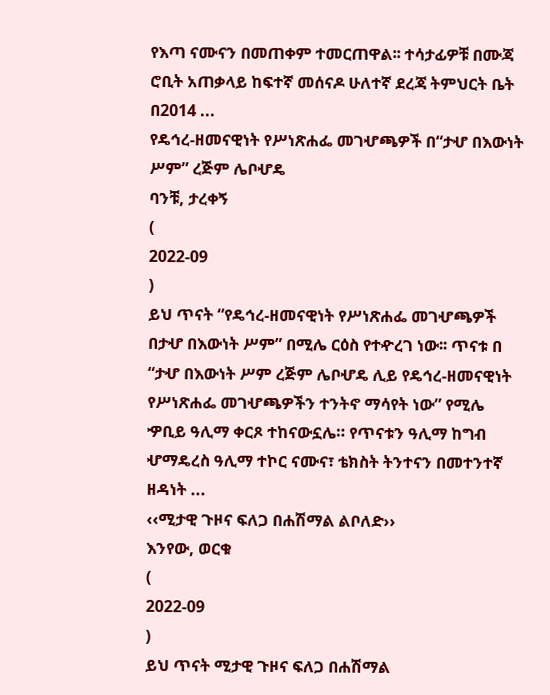የእጣ ናሙናን በመጠቀም ተመርጠዋል፡፡ ተሳታፊዎቹ በሙጃ ሮቢት አጠቃላይ ከፍተኛ መሰናዶ ሁለተኛ ደረጃ ትምህርት ቤት በ2014 ...
የዴኅረ-ዘመናዊነት የሥነጽሐፌ መገሇጫዎች በ“ታሇ በእውነት ሥም” ረጅም ሌቦሇዴ
ባንቹ, ታረቀኝ
(
2022-09
)
ይህ ጥናት “የዴኅረ-ዘመናዊነት የሥነጽሐፌ መገሇጫዎች በታሇ በእውነት ሥም” በሚሌ ርዕስ የተዯረገ ነው፡፡ ጥናቱ በ “ታሇ በእውነት ሥም ረጅም ሌቦሇዴ ሊይ የዴኅረ-ዘመናዊነት የሥነጽሐፌ መገሇጫዎችን ተንትኖ ማሳየት ነው” የሚሌ ዏቢይ ዓሊማ ቀርጾ ተከናውኗሌ። የጥናቱን ዓሊማ ከግብ ሇማዴረስ ዓሊማ ተኮር ናሙና፣ ቴክስት ትንተናን በመተንተኛ ዘዳነት ...
‹‹ሚታዊ ጉዞና ፍለጋ በሐሽማል ልቦለድ››
እንየው, ወርቁ
(
2022-09
)
ይህ ጥናት ሚታዊ ጉዞና ፍለጋ በሐሽማል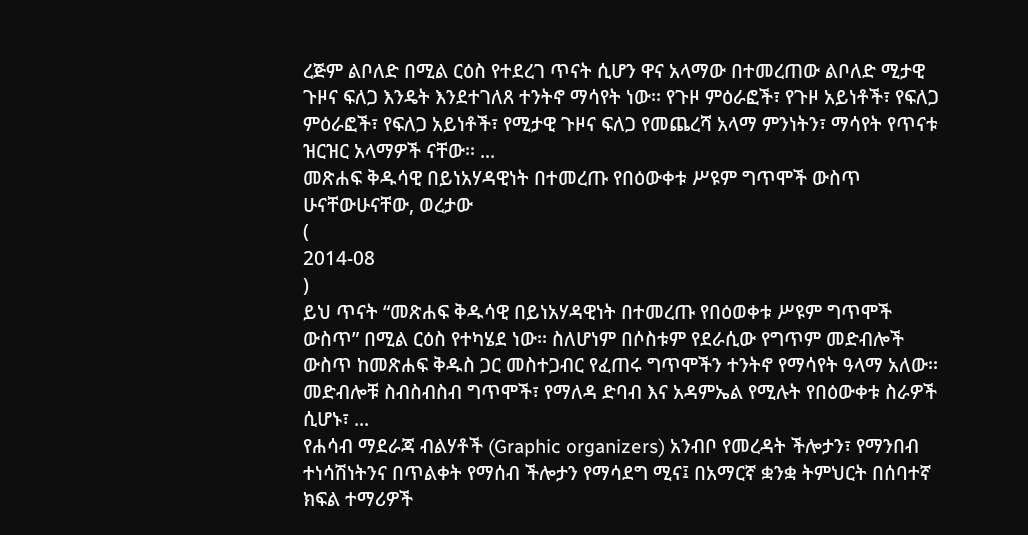ረጅም ልቦለድ በሚል ርዕስ የተደረገ ጥናት ሲሆን ዋና አላማው በተመረጠው ልቦለድ ሚታዊ ጉዞና ፍለጋ እንዴት እንደተገለጸ ተንትኖ ማሳየት ነው፡፡ የጉዞ ምዕራፎች፣ የጉዞ አይነቶች፣ የፍለጋ ምዕራፎች፣ የፍለጋ አይነቶች፣ የሚታዊ ጉዞና ፍለጋ የመጨረሻ አላማ ምንነትን፣ ማሳየት የጥናቱ ዝርዝር አላማዎች ናቸው፡፡ ...
መጽሐፍ ቅዱሳዊ በይነአሃዳዊነት በተመረጡ የበዕውቀቱ ሥዩም ግጥሞች ውስጥ
ሁናቸውሁናቸው, ወረታው
(
2014-08
)
ይህ ጥናት “መጽሐፍ ቅዱሳዊ በይነአሃዳዊነት በተመረጡ የበዕወቀቱ ሥዩም ግጥሞች ውስጥ” በሚል ርዕስ የተካሄደ ነው፡፡ ስለሆነም በሶስቱም የደራሲው የግጥም መድብሎች ውስጥ ከመጽሐፍ ቅዱስ ጋር መስተጋብር የፈጠሩ ግጥሞችን ተንትኖ የማሳየት ዓላማ አለው፡፡ መድብሎቹ ስብስብስብ ግጥሞች፣ የማለዳ ድባብ እና አዳምኤል የሚሉት የበዕውቀቱ ስራዎች ሲሆኑ፣ ...
የሐሳብ ማደራጃ ብልሃቶች (Graphic organizers) አንብቦ የመረዳት ችሎታን፣ የማንበብ ተነሳሽነትንና በጥልቀት የማሰብ ችሎታን የማሳደግ ሚና፤ በአማርኛ ቋንቋ ትምህርት በሰባተኛ ክፍል ተማሪዎች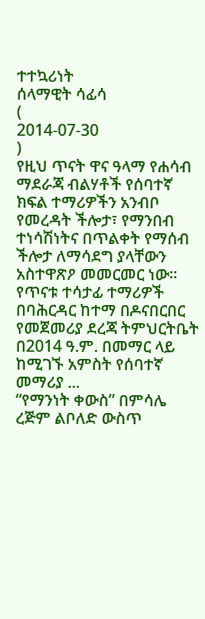ተተኳሪነት
ሰላማዊት ሳፊሳ
(
2014-07-30
)
የዚህ ጥናት ዋና ዓላማ የሐሳብ ማደራጃ ብልሃቶች የሰባተኛ ክፍል ተማሪዎችን አንብቦ የመረዳት ችሎታ፣ የማንበብ ተነሳሽነትና በጥልቀት የማሰብ ችሎታ ለማሳደግ ያላቸውን አስተዋጽዖ መመርመር ነው፡፡ የጥናቱ ተሳታፊ ተማሪዎች በባሕርዳር ከተማ በዶናበርበር የመጀመሪያ ደረጃ ትምህርትቤት በ2014 ዓ.ም. በመማር ላይ ከሚገኙ አምስት የሰባተኛ መማሪያ ...
“የማንነት ቀውስ” በምሳሌ ረጅም ልቦለድ ውስጥ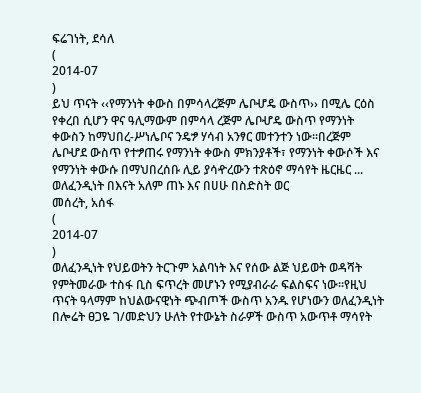ፍሬገነት, ደሳለ
(
2014-07
)
ይህ ጥናት ‹‹የማንነት ቀውስ በምሳላረጅም ሌቦሇዴ ውስጥ›› በሚሌ ርዕስ የቀረበ ሲሆን ዋና ዓሊማውም በምሳላ ረጅም ሌቦሇዴ ውስጥ የማንነት ቀውስን ከማህበረ-ሥነሌቦና ንዴፇ ሃሳብ አንፃር መተንተን ነው፡፡በረጅም ሌቦሇደ ውስጥ የተፇጠሩ የማንነት ቀውስ ምክንያቶች፣ የማንነት ቀውሶች እና የማንነት ቀውሱ በማህበረሰቡ ሊይ ያሳዯረውን ተጽዕኖ ማሳየት ዜርዜር ...
ወለፈንዲነት በእናት አለም ጠኑ እና በሀሁ በስድስት ወር
መሰረት, አሰፋ
(
2014-07
)
ወለፈንዲነት የህይወትን ትርጉም አልባነት እና የሰው ልጅ ህይወት ወዳሻት የምትመራው ተስፋ ቢስ ፍጥረት መሆኑን የሚያብራራ ፍልስፍና ነው፡፡የዚህ ጥናት ዓላማም ከህልውናዊነት ጭብጦች ውስጥ አንዱ የሆነውን ወለፈንዲነት በሎሬት ፀጋዬ ገ/መድህን ሁለት የተውኔት ስራዎች ውስጥ አውጥቶ ማሳየት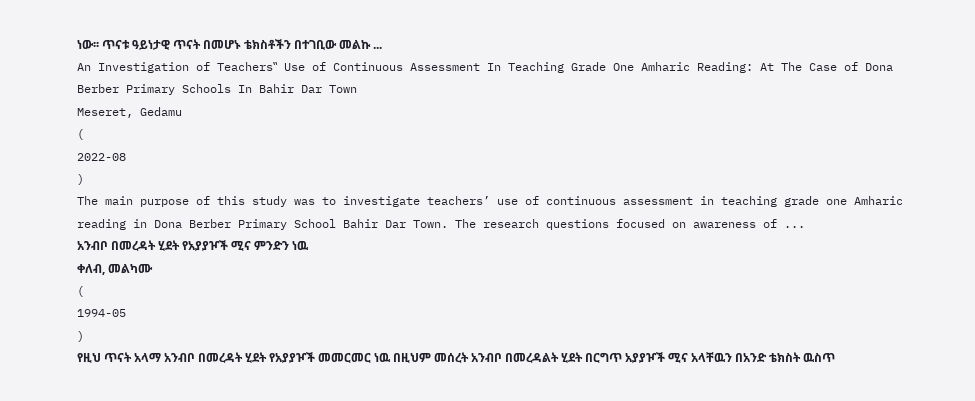ነው፡፡ ጥናቱ ዓይነታዊ ጥናት በመሆኑ ቴክስቶችን በተገቢው መልኩ ...
An Investigation of Teachers‟ Use of Continuous Assessment In Teaching Grade One Amharic Reading: At The Case of Dona Berber Primary Schools In Bahir Dar Town
Meseret, Gedamu
(
2022-08
)
The main purpose of this study was to investigate teachers’ use of continuous assessment in teaching grade one Amharic reading in Dona Berber Primary School Bahir Dar Town. The research questions focused on awareness of ...
አንብቦ በመረዳት ሂደት የአያያዦች ሚና ምንድን ነዉ
ቀለብ, መልካሙ
(
1994-05
)
የዚህ ጥናት አላማ አንብቦ በመረዳት ሂደት የአያያዦች መመርመር ነዉ በዚህም መሰረት አንብቦ በመረዳልት ሂደት በርግጥ አያያዦች ሚና አላቸዉን በአንድ ቴክስት ዉስጥ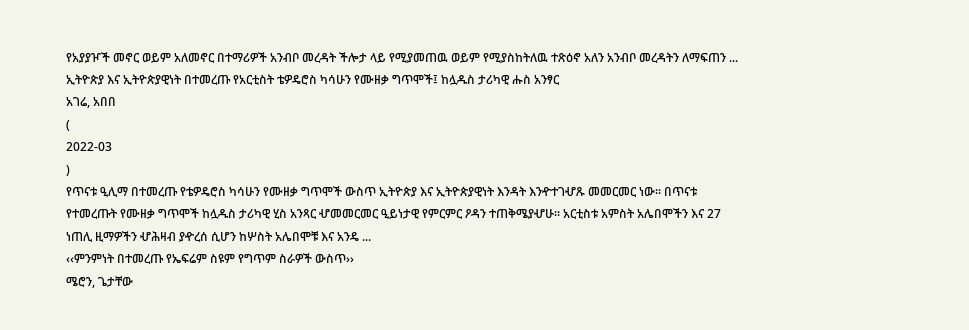የአያያዦች መኖር ወይም አለመኖር በተማሪዎች አንብቦ መረዳት ችሎታ ላይ የሚያመጠዉ ወይም የሚያስከትለዉ ተጽዕኖ አለን አንብቦ መረዳትን ለማፍጠን ...
ኢትዮጵያ እና ኢትዮጵያዊነት በተመረጡ የአርቲስት ቴዎዴሮስ ካሳሁን የሙዘቃ ግጥሞች፤ ከሏዱስ ታሪካዊ ሑስ አንፃር
አገሬ, አበበ
(
2022-03
)
የጥናቱ ዒሊማ በተመረጡ የቴዎዴሮስ ካሳሁን የሙዘቃ ግጥሞች ውስጥ ኢትዮጵያ እና ኢትዮጵያዊነት እንዳት እንዯተገሇጹ መመርመር ነው፡፡ በጥናቱ የተመረጡት የሙዘቃ ግጥሞች ከሏዱስ ታሪካዊ ሂስ አንጻር ሇመመርመር ዒይነታዊ የምርምር ዖዳን ተጠቅሜያሇሁ፡፡ አርቲስቱ አምስት አሌበሞችን እና 27 ነጠሊ ዚማዎችን ሇሕዛብ ያዯረሰ ሲሆን ከሦስት አሌበሞቹ እና አንዴ ...
‹‹ምንምነት በተመረጡ የኤፍሬም ስዩም የግጥም ስራዎች ውስጥ››
ሜሮን, ጌታቸው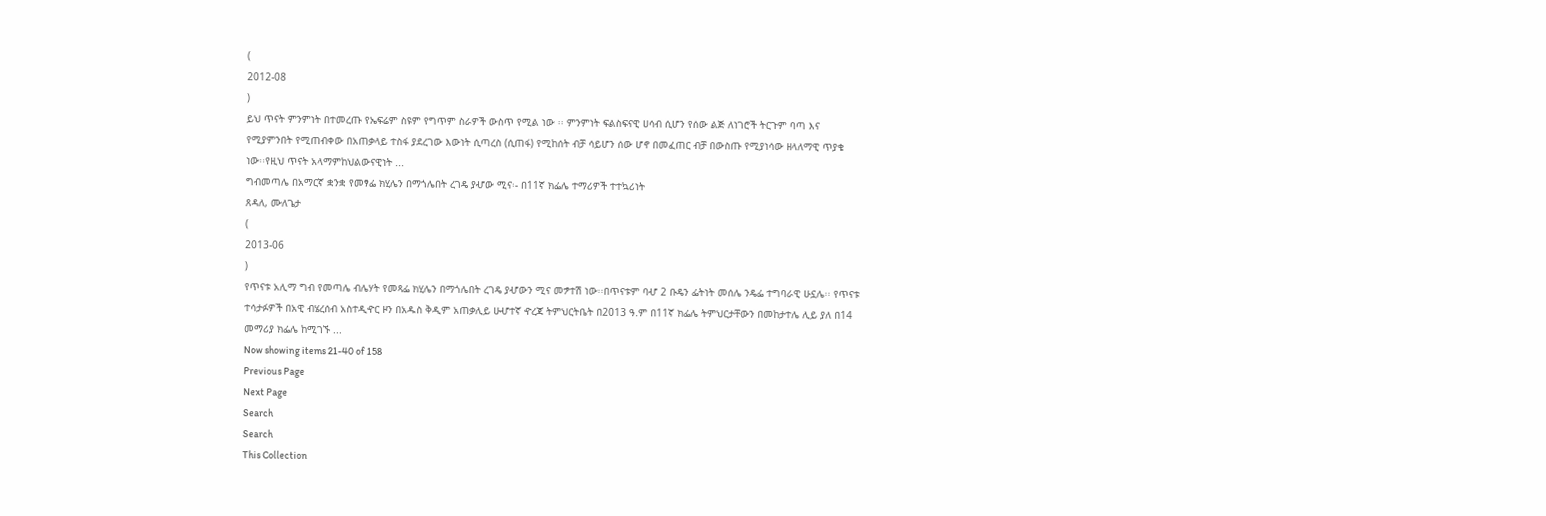(
2012-08
)
ይህ ጥናት ምንምነት በተመረጡ የኤፍሬም ስዩም የግጥም ስራዎች ውስጥ የሚል ነው ፡፡ ምንምነት ፍልስፍናዊ ሀሳብ ሲሆን የሰው ልጅ ለነገሮች ትርጉም ባጣ እና የሚያምንበት የሚጠብቀው በአጠቃላይ ተስፋ ያደረገው እውነት ሲጣረስ (ሲጠፋ) የሚከሰት ብቻ ሳይሆን ሰው ሆኖ በመፈጠር ብቻ በውስጡ የሚያነሳው ዘላለማዊ ጥያቄ ነው፡፡የዚህ ጥናት አላማምከህልውናዊነት ...
ግብመጣሌ በአማርኛ ቋንቋ የመፃፌ ክሂሌን በማጎሌበት ረገዴ ያሇው ሚና፡- በ11ኛ ክፌሌ ተማሪዎች ተተኳሪነት
ጸዳለ, ሙለጌታ
(
2013-06
)
የጥናቱ አሊማ ግብ የመጣሌ ብሌሃት የመጻፌ ክሂሌን በማጎሌበት ረገዴ ያሇውን ሚና መፇተሽ ነው፡፡በጥናቱም ባሇ 2 ቡዴን ፌትነት መሰሌ ንዴፌ ተግባራዊ ሁኗሌ፡፡ የጥናቱ ተሳታፉዎች በአዊ ብሄረሰብ አስተዲዯር ዞን በአዱስ ቅዲም አጠቃሊይ ሁሇተኛ ዯረጃ ትምህርትቤት በ2013 ዓ.ም በ11ኛ ክፌሌ ትምህርታቸውን በመከታተሌ ሊይ ያለ በ14 መማሪያ ክፌሌ ከሚገኙ ...
Now showing items 21-40 of 158
Previous Page
Next Page
Search
Search
This Collection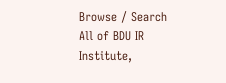Browse / Search
All of BDU IR
Institute,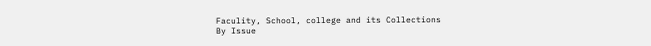Faculity, School, college and its Collections
By Issue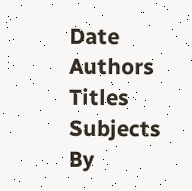Date
Authors
Titles
Subjects
By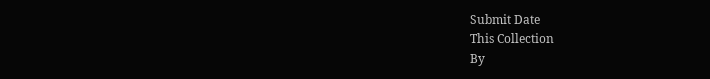Submit Date
This Collection
By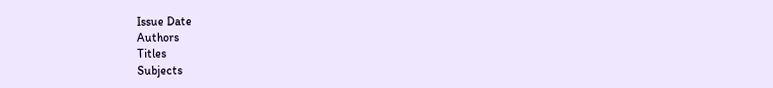Issue Date
Authors
Titles
Subjects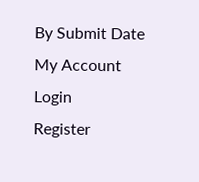By Submit Date
My Account
Login
Register